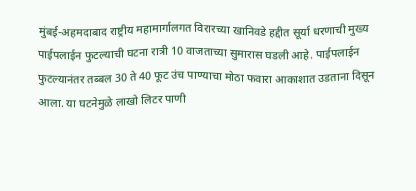मुंबई-अहमदाबाद राष्ट्रीय महामार्गालगत विरारच्या खानिवडे हद्दीत सूर्या धरणाची मुख्य पाईपलाईन फुटल्याची घटना रात्री 10 वाजताच्या सुमारास घडली आहे. पाईपलाईन फुटल्यानंतर तब्बल 30 ते 40 फूट उंच पाण्याचा मोठा फवारा आकाशात उडताना दिसून आला. या घटनेमुळे लाखो लिटर पाणी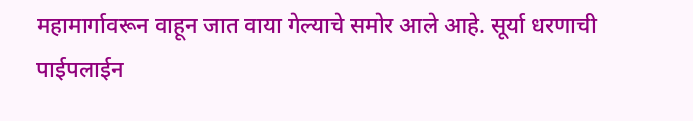महामार्गावरून वाहून जात वाया गेल्याचे समोर आले आहे. सूर्या धरणाची पाईपलाईन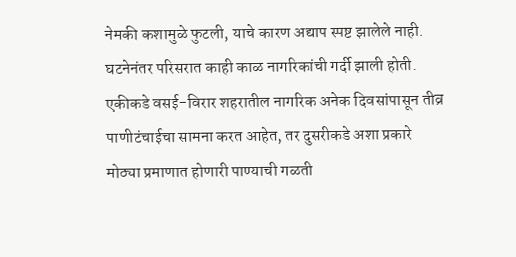नेमकी कशामुळे फुटली, याचे कारण अद्याप स्पष्ट झालेले नाही. घटनेनंतर परिसरात काही काळ नागरिकांची गर्दी झाली होती. एकीकडे वसई-विरार शहरातील नागरिक अनेक दिवसांपासून तीव्र पाणीटंचाईचा सामना करत आहेत, तर दुसरीकडे अशा प्रकारे मोठ्या प्रमाणात होणारी पाण्याची गळती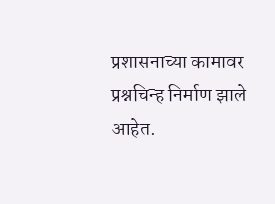प्रशासनाच्या कामावर प्रश्नचिन्ह निर्माण झाले आहेत.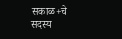सकाळ+चे सदस्य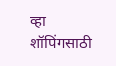व्हा
शॉपिंगसाठी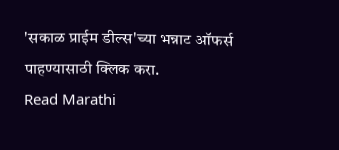'सकाळ प्राईम डील्स'च्या भन्नाट ऑफर्स पाहण्यासाठी क्लिक करा.
Read Marathi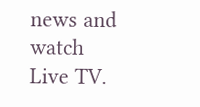news and watch Live TV.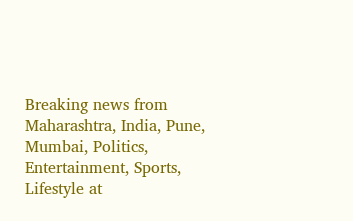Breaking news from Maharashtra, India, Pune, Mumbai, Politics, Entertainment, Sports, Lifestyle at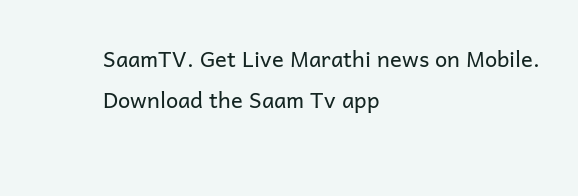SaamTV. Get Live Marathi news on Mobile. Download the Saam Tv app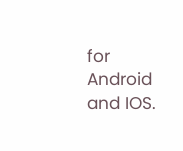for Android and IOS.